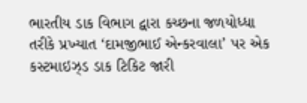ભારતીય ડાક વિભાગ દ્વારા કચ્છના જળયોધ્ધા તરીકે પ્રખ્યાત ‘દામજીભાઈ એન્કરવાલા’ પર એક કસ્ટમાઇઝ્ડ ડાક ટિકિટ જારી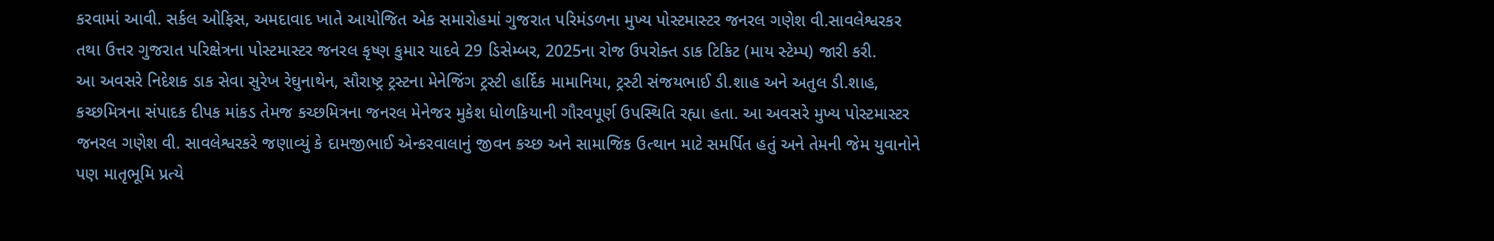કરવામાં આવી. સર્કલ ઓફિસ, અમદાવાદ ખાતે આયોજિત એક સમારોહમાં ગુજરાત પરિમંડળના મુખ્ય પોસ્ટમાસ્ટર જનરલ ગણેશ વી.સાવલેશ્વરકર તથા ઉત્તર ગુજરાત પરિક્ષેત્રના પોસ્ટમાસ્ટર જનરલ કૃષ્ણ કુમાર યાદવે 29 ડિસેમ્બર, 2025ના રોજ ઉપરોક્ત ડાક ટિકિટ (માય સ્ટેમ્પ) જારી કરી.
આ અવસરે નિદેશક ડાક સેવા સુરેખ રેઘુનાથેન, સૌરાષ્ટ્ર ટ્રસ્ટના મેનેજિંગ ટ્રસ્ટી હાર્દિક મામાનિયા, ટ્રસ્ટી સંજયભાઈ ડી.શાહ અને અતુલ ડી.શાહ, કચ્છમિત્રના સંપાદક દીપક માંકડ તેમજ કચ્છમિત્રના જનરલ મેનેજર મુકેશ ધોળકિયાની ગૌરવપૂર્ણ ઉપસ્થિતિ રહ્યા હતા. આ અવસરે મુખ્ય પોસ્ટમાસ્ટર જનરલ ગણેશ વી. સાવલેશ્વરકરે જણાવ્યું કે દામજીભાઈ એન્કરવાલાનું જીવન કચ્છ અને સામાજિક ઉત્થાન માટે સમર્પિત હતું અને તેમની જેમ યુવાનોને પણ માતૃભૂમિ પ્રત્યે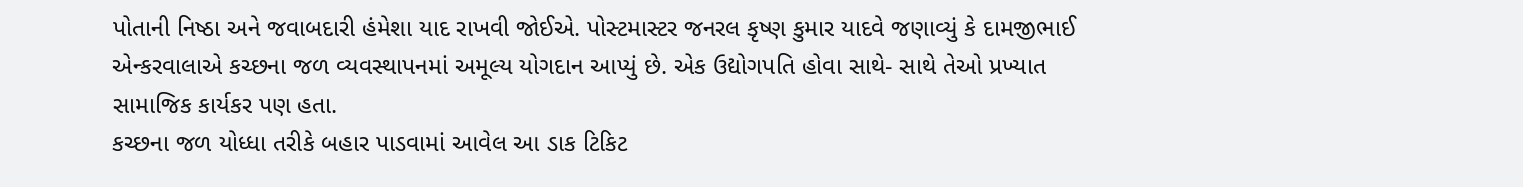પોતાની નિષ્ઠા અને જવાબદારી હંમેશા યાદ રાખવી જોઈએ. પોસ્ટમાસ્ટર જનરલ કૃષ્ણ કુમાર યાદવે જણાવ્યું કે દામજીભાઈ એન્કરવાલાએ કચ્છના જળ વ્યવસ્થાપનમાં અમૂલ્ય યોગદાન આપ્યું છે. એક ઉદ્યોગપતિ હોવા સાથે- સાથે તેઓ પ્રખ્યાત સામાજિક કાર્યકર પણ હતા.
કચ્છના જળ યોધ્ધા તરીકે બહાર પાડવામાં આવેલ આ ડાક ટિકિટ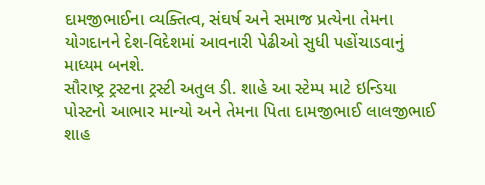દામજીભાઈના વ્યક્તિત્વ, સંઘર્ષ અને સમાજ પ્રત્યેના તેમના યોગદાનને દેશ-વિદેશમાં આવનારી પેઢીઓ સુધી પહોંચાડવાનું માધ્યમ બનશે.
સૌરાષ્ટ્ર ટ્રસ્ટના ટ્રસ્ટી અતુલ ડી. શાહે આ સ્ટેમ્પ માટે ઇન્ડિયા પોસ્ટનો આભાર માન્યો અને તેમના પિતા દામજીભાઈ લાલજીભાઈ શાહ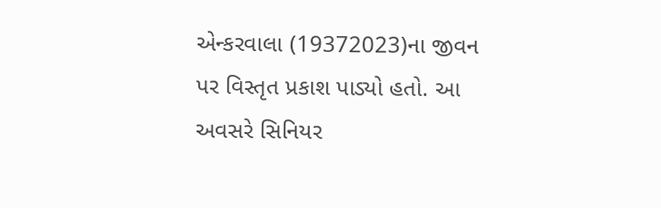એન્કરવાલા (19372023)ના જીવન પર વિસ્તૃત પ્રકાશ પાડ્યો હતો. આ અવસરે સિનિયર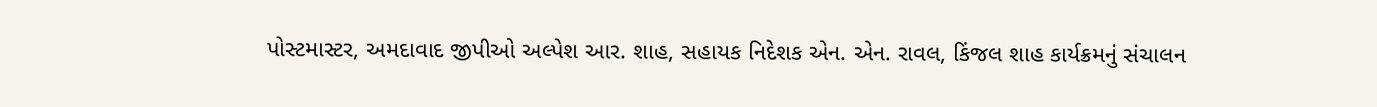પોસ્ટમાસ્ટર, અમદાવાદ જીપીઓ અલ્પેશ આર. શાહ, સહાયક નિદેશક એન. એન. રાવલ, કિંજલ શાહ કાર્યક્રમનું સંચાલન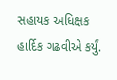સહાયક અધિક્ષક હાર્દિક ગઢવીએ કર્યું.